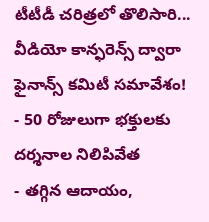టీటీడీ చరిత్రలో తొలిసారి... వీడియో కాన్ఫరెన్స్ ద్వారా ఫైనాన్స్ కమిటీ సమావేశం!
- 50 రోజులుగా భక్తులకు దర్శనాల నిలిపివేత
- తగ్గిన ఆదాయం,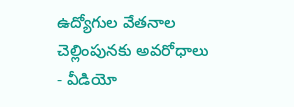ఉద్యోగుల వేతనాల చెల్లింపునకు అవరోధాలు
- వీడియో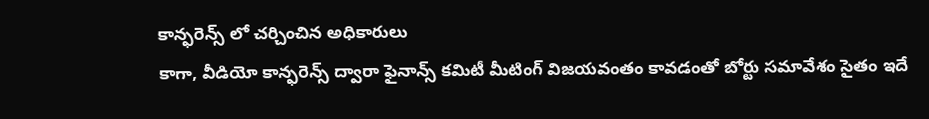కాన్ఫరెన్స్ లో చర్చించిన అధికారులు
కాగా, వీడియో కాన్ఫరెన్స్ ద్వారా ఫైనాన్స్ కమిటీ మీటింగ్ విజయవంతం కావడంతో బోర్టు సమావేశం సైతం ఇదే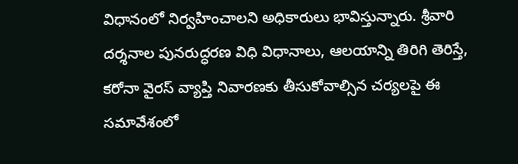విధానంలో నిర్వహించాలని అధికారులు భావిస్తున్నారు. శ్రీవారి దర్శనాల పునరుద్ధరణ విధి విధానాలు, ఆలయాన్ని తిరిగి తెరిస్తే, కరోనా వైరస్ వ్యాప్తి నివారణకు తీసుకోవాల్సిన చర్యలపై ఈ సమావేశంలో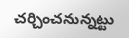చర్చించనున్నట్టు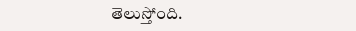తెలుస్తోంది.